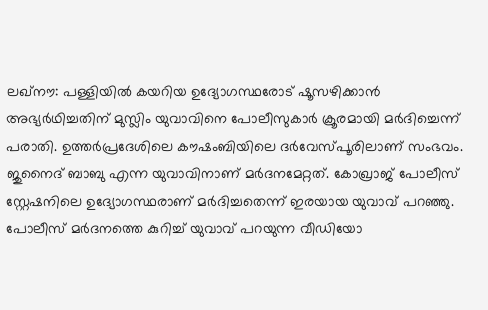ലഖ്നൗ: പള്ളിയിൽ കയറിയ ഉദ്യോഗസ്ഥരോട് ഷൂസഴിക്കാൻ അഭ്യർഥിച്ചതിന് മുസ്ലിം യുവാവിനെ പോലീസുകാർ ക്രൂരമായി മർദിച്ചെന്ന് പരാതി. ഉത്തർപ്രദേശിലെ കൗഷംബിയിലെ ദർവേസ്പൂരിലാണ് സംഭവം. ജുനൈദ് ബാബു എന്ന യുവാവിനാണ് മർദനമേറ്റത്. കോഖ്രാജ് പോലീസ് സ്റ്റേഷനിലെ ഉദ്യോഗസ്ഥരാണ് മർദിച്ചതെന്ന് ഇരയായ യുവാവ് പറഞ്ഞു. പോലീസ് മർദനത്തെ കുറിച്ച് യുവാവ് പറയുന്ന വീഡിയോ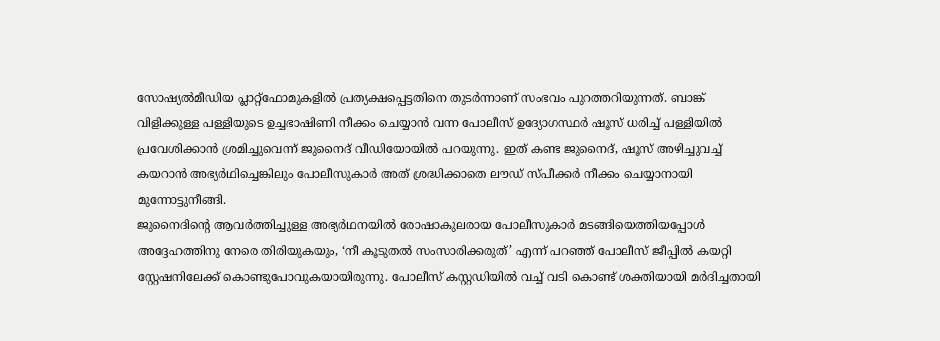സോഷ്യൽമീഡിയ പ്ലാറ്റ്ഫോമുകളിൽ പ്രത്യക്ഷപ്പെട്ടതിനെ തുടർന്നാണ് സംഭവം പുറത്തറിയുന്നത്. ബാങ്ക് വിളിക്കുള്ള പള്ളിയുടെ ഉച്ചഭാഷിണി നീക്കം ചെയ്യാൻ വന്ന പോലീസ് ഉദ്യോഗസ്ഥർ ഷൂസ് ധരിച്ച് പള്ളിയിൽ പ്രവേശിക്കാൻ ശ്രമിച്ചുവെന്ന് ജുനൈദ് വീഡിയോയിൽ പറയുന്നു. ഇത് കണ്ട ജുനൈദ്, ഷൂസ് അഴിച്ചുവച്ച് കയറാൻ അഭ്യർഥിച്ചെങ്കിലും പോലീസുകാർ അത് ശ്രദ്ധിക്കാതെ ലൗഡ് സ്പീക്കർ നീക്കം ചെയ്യാനായി മുന്നോട്ടുനീങ്ങി.
ജുനൈദിന്റെ ആവർത്തിച്ചുള്ള അഭ്യർഥനയിൽ രോഷാകുലരായ പോലീസുകാർ മടങ്ങിയെത്തിയപ്പോൾ അദ്ദേഹത്തിനു നേരെ തിരിയുകയും, ‘നീ കൂടുതൽ സംസാരിക്കരുത്’ എന്ന് പറഞ്ഞ് പോലീസ് ജീപ്പിൽ കയറ്റി സ്റ്റേഷനിലേക്ക് കൊണ്ടുപോവുകയായിരുന്നു. പോലീസ് കസ്റ്റഡിയിൽ വച്ച് വടി കൊണ്ട് ശക്തിയായി മർദിച്ചതായി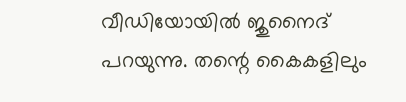വീഡിയോയിൽ ജുനൈദ് പറയുന്നു. തന്റെ കൈകളിലും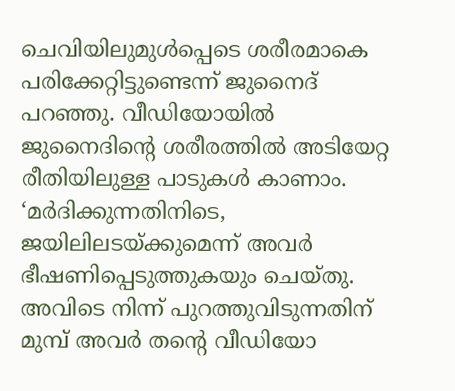ചെവിയിലുമുൾപ്പെടെ ശരീരമാകെ പരിക്കേറ്റിട്ടുണ്ടെന്ന് ജുനൈദ് പറഞ്ഞു. വീഡിയോയിൽ ജുനൈദിന്റെ ശരീരത്തിൽ അടിയേറ്റ രീതിയിലുള്ള പാടുകൾ കാണാം. ‘മർദിക്കുന്നതിനിടെ, ജയിലിലടയ്ക്കുമെന്ന് അവർ ഭീഷണിപ്പെടുത്തുകയും ചെയ്തു. അവിടെ നിന്ന് പുറത്തുവിടുന്നതിന് മുമ്പ് അവർ തന്റെ വീഡിയോ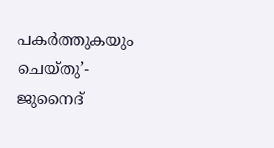പകർത്തുകയും ചെയ്തു’- ജുനൈദ്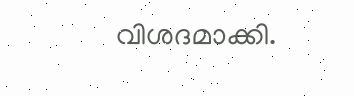വിശദമാക്കി.